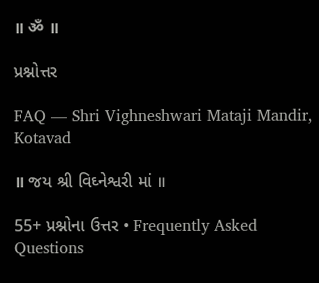॥ ॐ ॥

પ્રશ્નોત્તર

FAQ — Shri Vighneshwari Mataji Mandir, Kotavad

॥ જય શ્રી વિઘ્નેશ્વરી માં ॥

55+ પ્રશ્નોના ઉત્તર • Frequently Asked Questions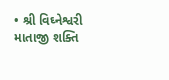• શ્રી વિઘ્નેશ્વરી માતાજી શક્તિ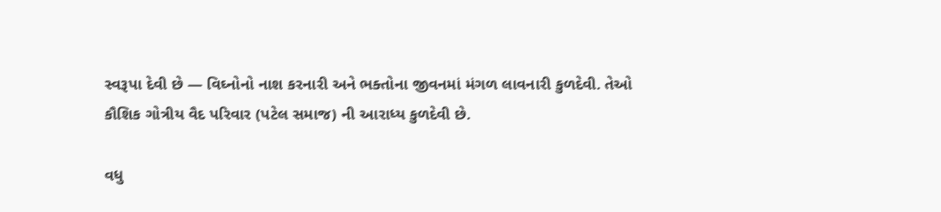સ્વરૂપા દેવી છે — વિઘ્નોનો નાશ કરનારી અને ભક્તોના જીવનમાં મંગળ લાવનારી કુળદેવી. તેઓ કૌશિક ગોત્રીય વૈદ પરિવાર (પટેલ સમાજ) ની આરાધ્ય કુળદેવી છે.

વધુ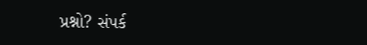પ્રશ્નો? સંપર્ક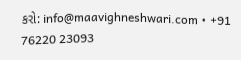કરો: info@maavighneshwari.com • +91 76220 23093